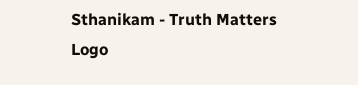Sthanikam - Truth Matters
Logo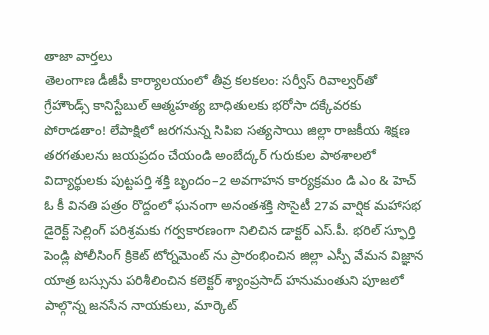తాజా వార్తలు
తెలంగాణ డీజీపీ కార్యాలయంలో తీవ్ర కలకలం: సర్వీస్ రివాల్వర్‌తో గ్రేహౌండ్స్ కానిస్టేబుల్ ఆత్మహత్య బాధితులకు భరోసా దక్కేవరకు పోరాడతాం! లేపాక్షిలో జరగనున్న సిపిఐ సత్యసాయి జిల్లా రాజకీయ శిక్షణ తరగతులను జయప్రదం చేయండి అంబేద్కర్ గురుకుల పాఠశాలలో విద్యార్థులకు పుట్టపర్తి శక్తి బృందం–2 అవగాహన కార్యక్రమం డి ఎం & హెచ్ ఓ కీ వినతి పత్రం రొద్దంలో ఘనంగా అనంతశక్తి సొసైటీ 27వ వార్షిక మహాసభ డైరెక్ట్ సెల్లింగ్ పరిశ్రమకు గర్వకారణంగా నిలిచిన డాక్టర్ ఎస్.పీ. భరిల్ స్ఫూర్తి పెండ్లి పోలీసింగ్ క్రికెట్ టోర్నమెంట్ ను ప్రారంభించిన జిల్లా ఎస్పీ వేమన విజ్ఞాన యాత్ర బస్సును పరిశీలించిన కలెక్టర్ శ్యాంప్రసాద్ హనుమంతుని పూజలో పాల్గొన్న జనసేన నాయకులు, మార్కెట్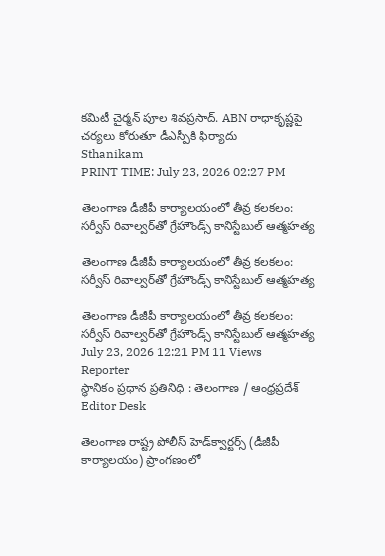కమిటీ చైర్మన్ పూల శివప్రసాద్. ABN రాధాకృష్ణపై చర్యలు కోరుతూ డీఎస్పీకి ఫిర్యాదు
Sthanikam
PRINT TIME: July 23, 2026 02:27 PM

తెలంగాణ డీజీపీ కార్యాలయంలో తీవ్ర కలకలం: సర్వీస్ రివాల్వర్‌తో గ్రేహౌండ్స్ కానిస్టేబుల్ ఆత్మహత్య

తెలంగాణ డీజీపీ కార్యాలయంలో తీవ్ర కలకలం: సర్వీస్ రివాల్వర్‌తో గ్రేహౌండ్స్ కానిస్టేబుల్ ఆత్మహత్య

తెలంగాణ డీజీపీ కార్యాలయంలో తీవ్ర కలకలం: సర్వీస్ రివాల్వర్‌తో గ్రేహౌండ్స్ కానిస్టేబుల్ ఆత్మహత్య
July 23, 2026 12:21 PM 11 Views
Reporter
స్థానికం ప్రధాన ప్రతినిధి : తెలంగాణ / ఆంధ్రప్రదేశ్
Editor Desk

తెలంగాణ రాష్ట్ర పోలీస్ హెడ్‌క్వార్టర్స్ (డీజీపీ కార్యాలయం) ప్రాంగణంలో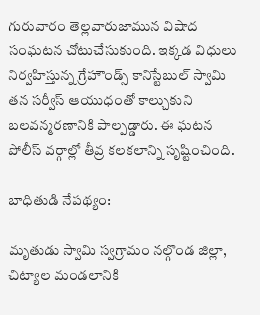గురువారం తెల్లవారుజామున విషాద సంఘటన చోటుచేసుకుంది. ఇక్కడ విధులు నిర్వహిస్తున్న గ్రేహౌండ్స్ కానిస్టేబుల్ స్వామి తన సర్వీస్ ఆయుధంతో కాల్చుకుని బలవన్మరణానికి పాల్పడ్డారు. ఈ ఘటన పోలీస్ వర్గాల్లో తీవ్ర కలకలాన్ని సృష్టించింది.

బాధితుడి నేపథ్యం:

మృతుడు స్వామి స్వగ్రామం నల్గొండ జిల్లా, చిట్యాల మండలానికి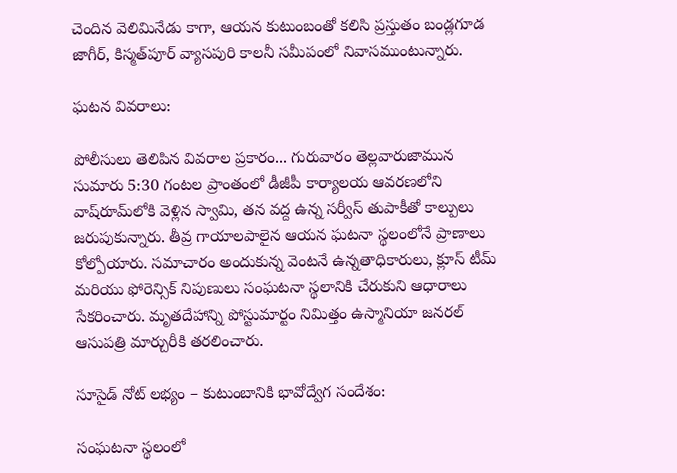చెందిన వెలిమినేడు కాగా, ఆయన కుటుంబంతో కలిసి ప్రస్తుతం బండ్లగూడ జాగీర్, కిస్మత్‌పూర్ వ్యాసపురి కాలనీ సమీపంలో నివాసముంటున్నారు.

ఘటన వివరాలు:

పోలీసులు తెలిపిన వివరాల ప్రకారం... గురువారం తెల్లవారుజామున సుమారు 5:30 గంటల ప్రాంతంలో డీజీపీ కార్యాలయ ఆవరణలోని వాష్‌రూమ్‌లోకి వెళ్లిన స్వామి, తన వద్ద ఉన్న సర్వీస్ తుపాకీతో కాల్పులు జరుపుకున్నారు. తీవ్ర గాయాలపాలైన ఆయన ఘటనా స్థలంలోనే ప్రాణాలు కోల్పోయారు. సమాచారం అందుకున్న వెంటనే ఉన్నతాధికారులు, క్లూస్ టీమ్ మరియు ఫోరెన్సిక్ నిపుణులు సంఘటనా స్థలానికి చేరుకుని ఆధారాలు సేకరించారు. మృతదేహాన్ని పోస్టుమార్టం నిమిత్తం ఉస్మానియా జనరల్ ఆసుపత్రి మార్చురీకి తరలించారు.

సూసైడ్ నోట్ లభ్యం – కుటుంబానికి భావోద్వేగ సందేశం:

సంఘటనా స్థలంలో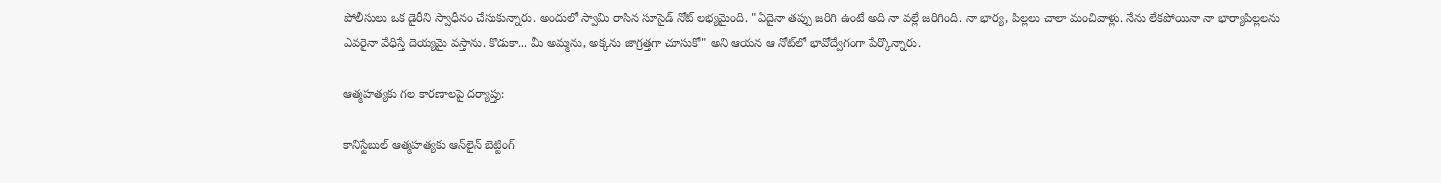పోలీసులు ఒక డైరీని స్వాధీనం చేసుకున్నారు. అందులో స్వామి రాసిన సూసైడ్ నోట్ లభ్యమైంది. "ఏదైనా తప్పు జరిగి ఉంటే అది నా వల్లే జరిగింది. నా భార్య, పిల్లలు చాలా మంచివాళ్లు. నేను లేకపోయినా నా భార్యాపిల్లలను ఎవరైనా వేధిస్తే దెయ్యమై వస్తాను. కొడుకా... మీ అమ్మను, అక్కను జాగ్రత్తగా చూసుకో" అని ఆయన ఆ నోట్‌లో భావోద్వేగంగా పేర్కొన్నారు.

ఆత్మహత్యకు గల కారణాలపై దర్యాప్తు:

కానిస్టేబుల్ ఆత్మహత్యకు ఆన్‌లైన్ బెట్టింగ్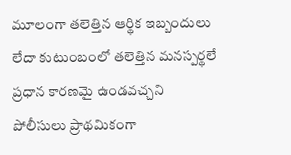మూలంగా తలెత్తిన ఆర్థిక ఇబ్బందులు లేదా కుటుంబంలో తలెత్తిన మనస్పర్థలే ప్రధాన కారణమై ఉండవచ్చని పోలీసులు ప్రాథమికంగా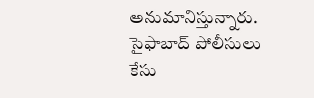అనుమానిస్తున్నారు. సైఫాబాద్ పోలీసులు కేసు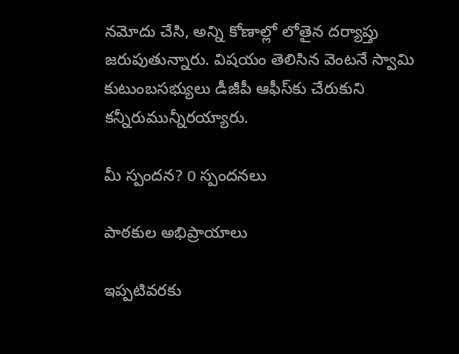నమోదు చేసి, అన్ని కోణాల్లో లోతైన దర్యాప్తు జరుపుతున్నారు. విషయం తెలిసిన వెంటనే స్వామి కుటుంబసభ్యులు డీజీపీ ఆఫీస్‌కు చేరుకుని కన్నీరుమున్నీరయ్యారు.

మీ స్పందన? 0 స్పందనలు

పాఠకుల అభిప్రాయాలు

ఇప్పటివరకు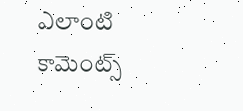ఎలాంటి కామెంట్స్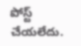పోస్ట్ చేయలేదు.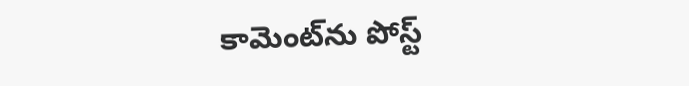కామెంట్‌ను పోస్ట్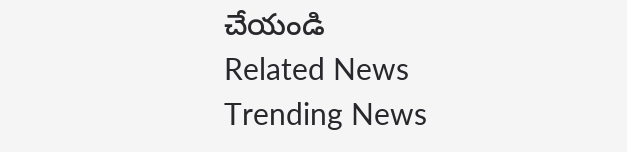చేయండి
Related News
Trending News